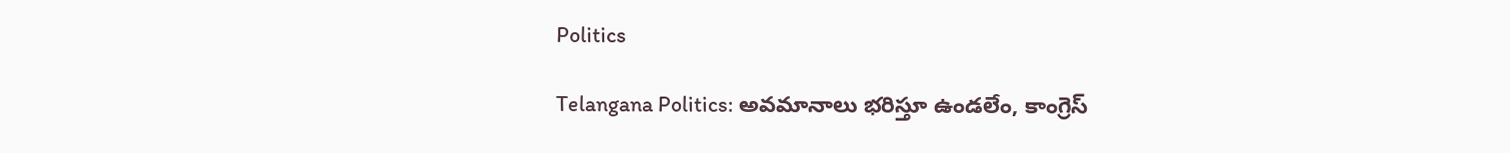Politics

Telangana Politics: అవమానాలు భరిస్తూ ఉండలేం, కాంగ్రెస్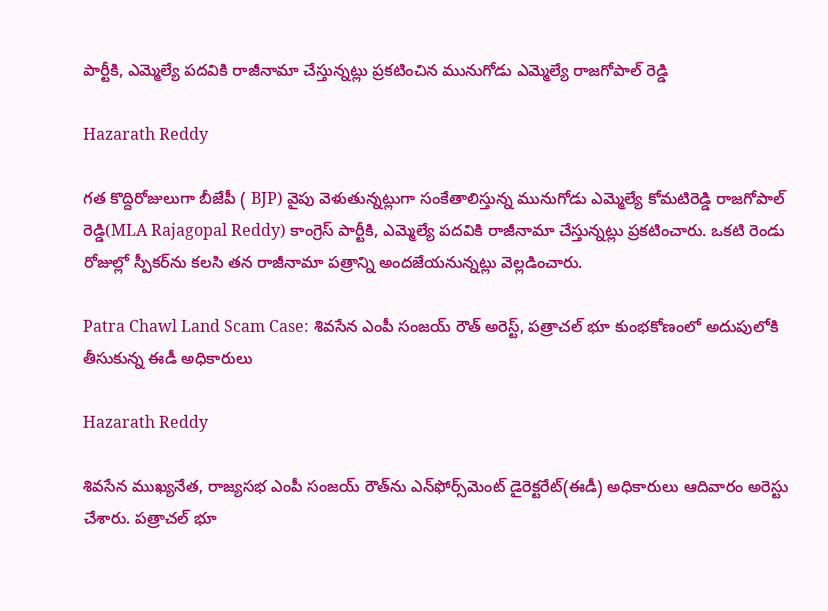పార్టీకి, ఎమ్మెల్యే పదవికి రాజీనామా చేస్తున్నట్లు ప్రకటించిన మునుగోడు ఎమ్మెల్యే రాజగోపాల్ రెడ్డి

Hazarath Reddy

గత కొద్దిరోజులుగా బీజేపీ ( BJP) వైపు వెళుతున్నట్లుగా సంకేతాలిస్తున్న మునుగోడు ఎమ్మెల్యే కోమటిరెడ్డి రాజగోపాల్‌ రెడ్డి(MLA Rajagopal Reddy) కాంగ్రెస్‌ పార్టీకి, ఎమ్మెల్యే పదవికి రాజీనామా చేస్తున్నట్లు ప్రకటించారు. ఒకటి రెండు రోజుల్లో స్పీకర్‌ను కలసి తన రాజీనామా పత్రాన్ని అందజేయనున్నట్లు వెల్లడించారు.

Patra Chawl Land Scam Case: శివసేన ఎంపీ సంజయ్‌ రౌత్‌ అరెస్ట్, పత్రాచల్ భూ కుంభకోణంలో అదుపులోకి తీసుకున్న ఈడీ అధికారులు

Hazarath Reddy

శివసేన ముఖ్యనేత, రాజ్యసభ ఎంపీ సంజయ్‌ రౌత్‌ను ఎన్‌ఫోర్స్‌మెంట్‌ డైరెక్టరేట్(ఈడీ) అధికారులు ఆదివారం అరెస్టు చేశారు. పత్రాచల్ భూ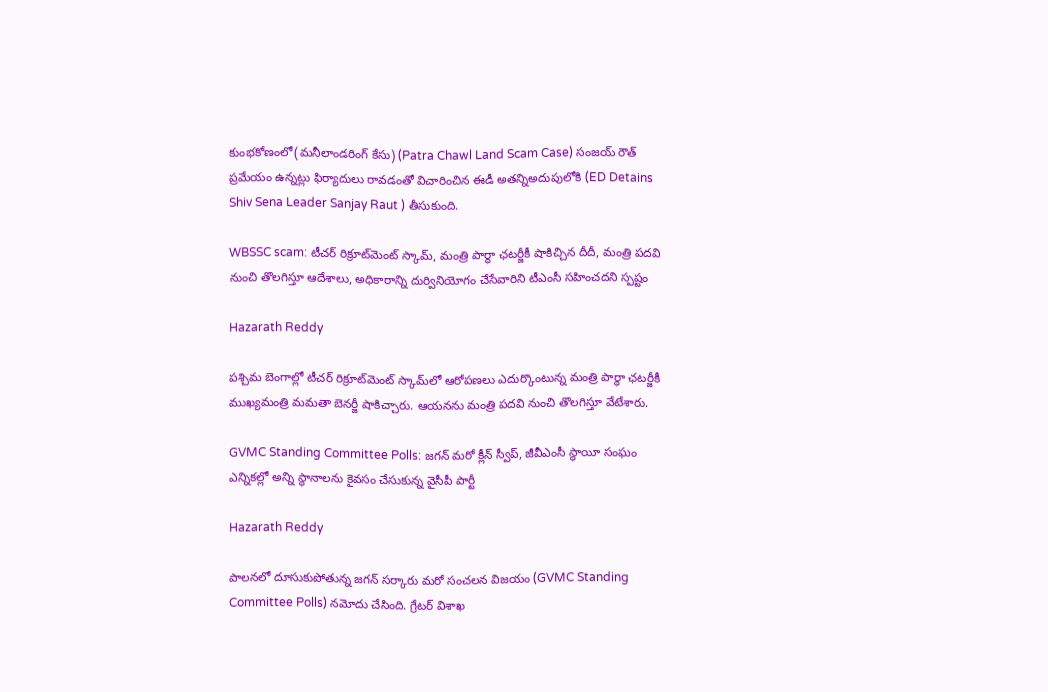కుంభకోణంలో(మనీలాండరింగ్‌ కేసు) (Patra Chawl Land Scam Case) సంజయ్ రౌత్ ప్రమేయం ఉన్నట్లు ఫిర్యాదులు రావడంతో విచారించిన ఈడీ అతన్నిఅదుపులోకి (ED Detains Shiv Sena Leader Sanjay Raut ) తీసుకుంది.

WBSSC scam: టీచర్‌ రిక్రూట్‌మెంట్‌ స్కామ్‌, మంత్రి పార్థా ఛటర్జీకీ షాకిచ్చిన దీదీ, మంత్రి పదవి నుంచి తొలగిస్తూ ఆదేశాలు, అధికారాన్ని దుర్వినియోగం చేసేవారిని టీఎంసీ సహించదని స్పష్టం

Hazarath Reddy

పశ్చిమ బెంగాల్లో టీచర్‌ రిక్రూట్‌మెంట్‌ స్కామ్‌లో ఆరోపణలు ఎదుర్కొంటున్న మంత్రి పార్థా ఛటర్జీకీ ముఖ్యమంత్రి మమతా బెనర్జీ షాకిచ్చారు. ఆయనను మంత్రి పదవి నుంచి తొలగిస్తూ వేటేశారు.

GVMC Standing Committee Polls: జగన్ మరో క్లీన్ స్వీప్, జీవీఎంసీ స్థాయీ సంఘం ఎన్నికల్లో అన్ని స్థానాలను కైవసం చేసుకున్న వైసీపీ పార్టీ

Hazarath Reddy

పాలనలో దూసుకుపోతున్న జగన్ సర్కారు మరో సంచలన విజయం (GVMC Standing Committee Polls) నమోదు చేసింది. గ్రేటర్‌ విశాఖ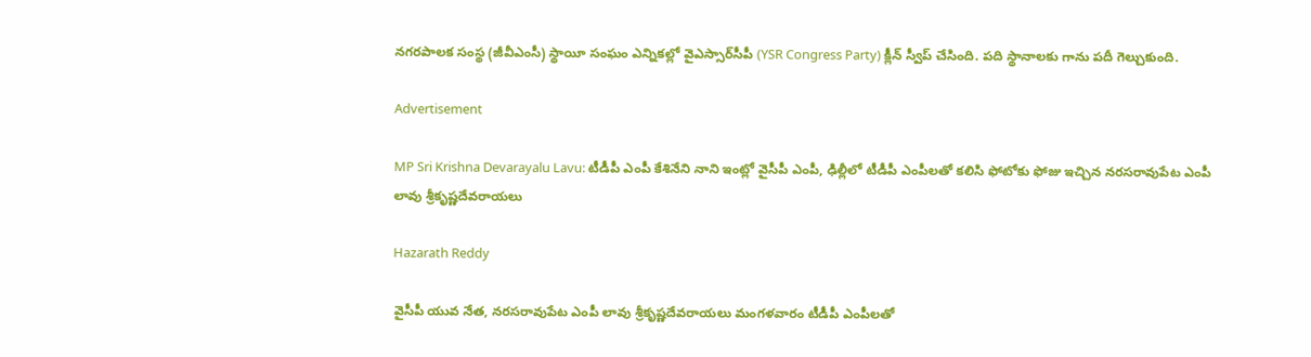నగరపాలక సంస్థ (జీవీఎంసీ) స్థాయీ సంఘం ఎన్నికల్లో వైఎస్సార్‌సీపీ (YSR Congress Party) క్లీన్‌ స్వీప్‌ చేసింది. పది స్థానాలకు గాను పదీ గెల్చుకుంది.

Advertisement

MP Sri Krishna Devarayalu Lavu: టీడీపీ ఎంపీ కేశినేని నాని ఇంట్లో వైసీపీ ఎంపీ, ఢిల్లీలో టీడీపీ ఎంపీలతో కలిసి ఫోటోకు ఫోజు ఇచ్చిన న‌ర‌స‌రావుపేట ఎంపీ లావు శ్రీకృష్ణ‌దేవ‌రాయ‌లు

Hazarath Reddy

వైసీపీ యువ నేత‌, న‌ర‌స‌రావుపేట ఎంపీ లావు శ్రీకృష్ణ‌దేవ‌రాయ‌లు మంగ‌ళ‌వారం టీడీపీ ఎంపీల‌తో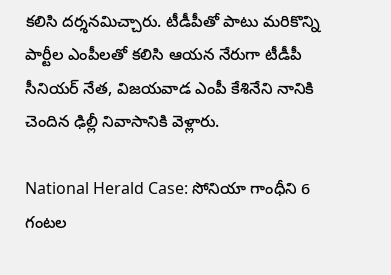కలిసి దర్శనమిచ్చారు. టీడీపీతో పాటు మ‌రికొన్ని పార్టీల ఎంపీల‌తో క‌లిసి ఆయ‌న నేరుగా టీడీపీ సీనియ‌ర్ నేత‌, విజ‌య‌వాడ ఎంపీ కేశినేని నానికి చెందిన ఢిల్లీ నివాసానికి వెళ్లారు.

National Herald Case: సోనియా గాంధీని 6 గంటల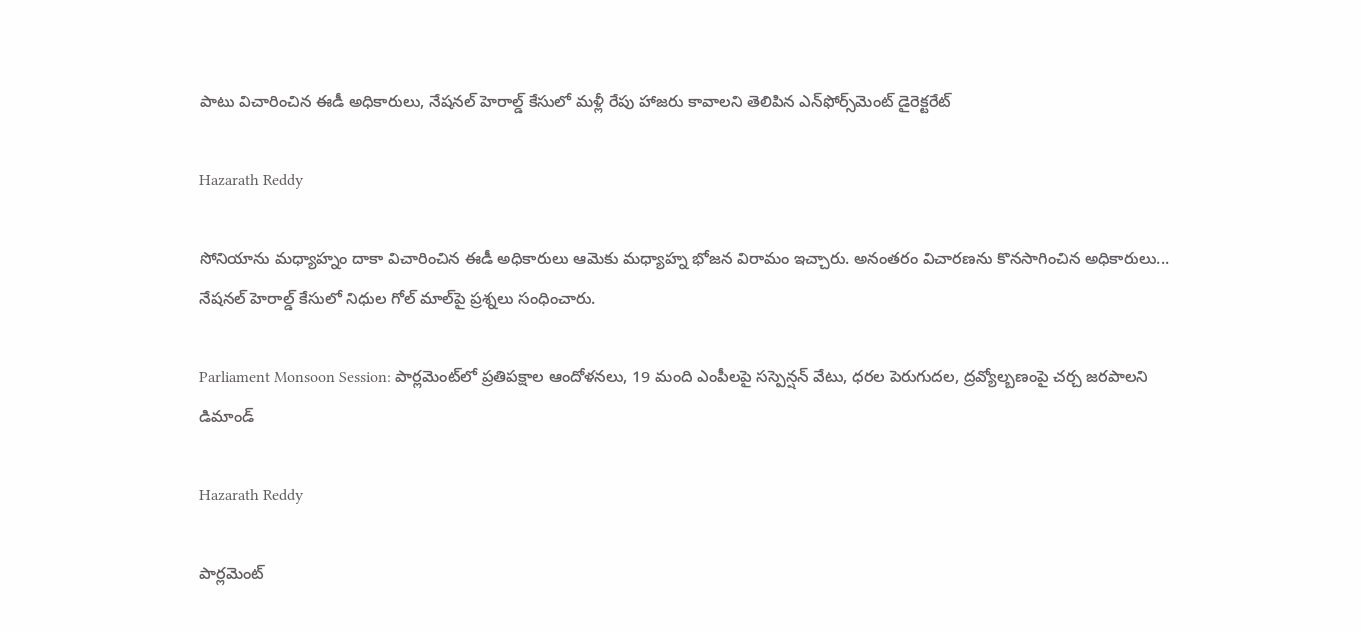పాటు విచారించిన ఈడీ అధికారులు, నేష‌న‌ల్ హెరాల్డ్ కేసులో మళ్లీ రేపు హాజరు కావాలని తెలిపిన ఎన్‌ఫోర్స్‌మెంట్ డైరెక్ట‌రేట్

Hazarath Reddy

సోనియాను మ‌ధ్యాహ్నం దాకా విచారించిన ఈడీ అధికారులు ఆమెకు మ‌ధ్యాహ్న భోజ‌న విరామం ఇచ్చారు. అనంత‌రం విచార‌ణ‌ను కొన‌సాగించిన అధికారులు... నేష‌న‌ల్ హెరాల్డ్ కేసులో నిధుల గోల్ మాల్‌పై ప్ర‌శ్న‌లు సంధించారు.

Parliament Monsoon Session: పార్లమెంట్‌లో ప్రతిపక్షాల ఆందోళనలు, 19 మంది ఎంపీలపై సస్పెన్షన్‌ వేటు, ధరల పెరుగుదల, ద్రవ్యోల్బణంపై చర్చ జరపాలని డిమాండ్

Hazarath Reddy

పార్లమెంట్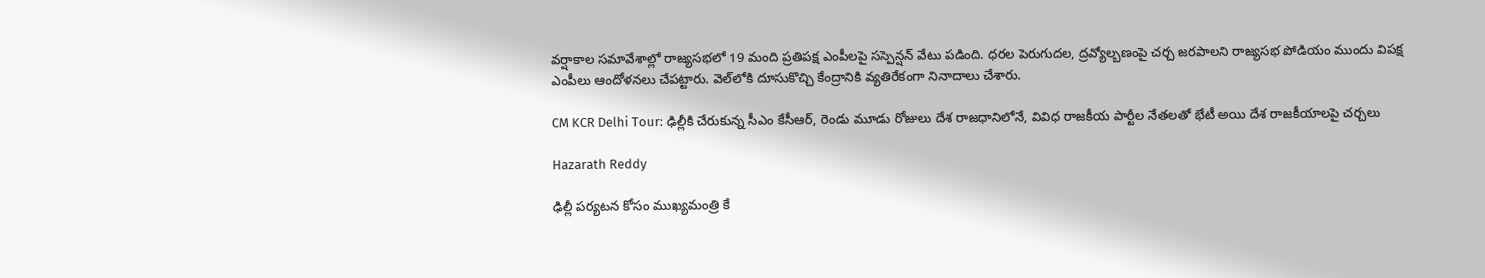వర్షాకాల సమావేశాల్లో రాజ్యసభలో 19 మంది ప్రతిపక్ష ఎంపీలపై సస్పెన్షన్‌ వేటు పడింది. ధరల పెరుగుదల, ద్రవ్యోల్బణంపై చర్చ జరపాలని రాజ్యసభ పోడియం ముందు విపక్ష ఎంపీలు ఆందోళనలు చేపట్టారు. వెల్‌లోకి దూసుకొచ్చి కేంద్రానికి వ్యతిరేకంగా నినాదాలు చేశారు.

CM KCR Delhi Tour: ఢిల్లీకి చేరుకున్న సీఎం కేసీఆర్, రెండు మూడు రోజులు దేశ రాజధానిలోనే, వివిధ రాజ‌కీయ పార్టీల నేత‌ల‌తో భేటీ అయి దేశ రాజ‌కీయాల‌పై చర్చలు

Hazarath Reddy

ఢిల్లీ పర్యటన కోసం ముఖ్యమంత్రి కే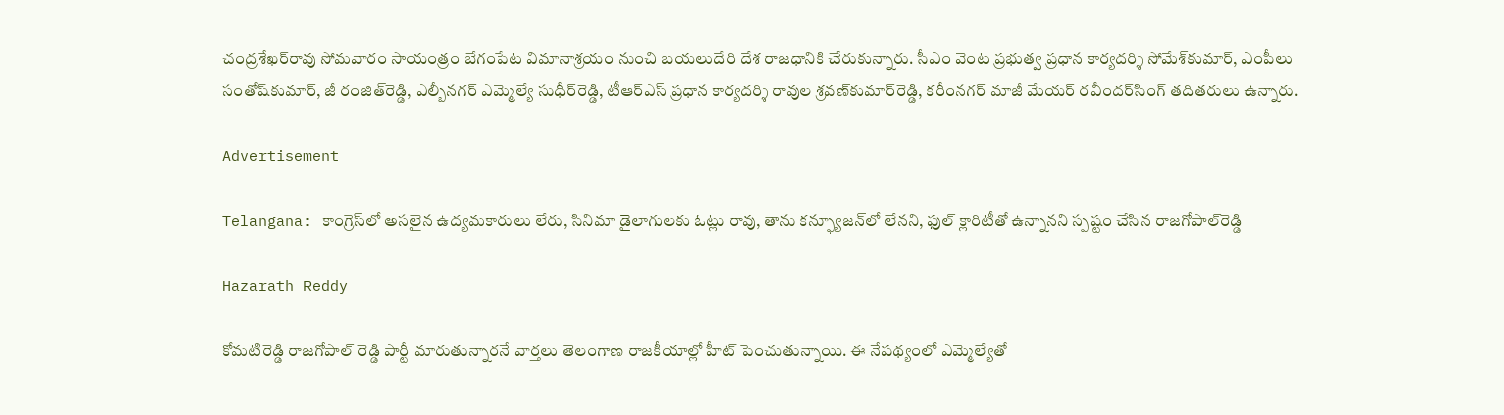చంద్రశేఖర్‌రావు సోమవారం సాయంత్రం బేగంపేట విమానాశ్రయం నుంచి బయలుదేరి దేశ రాజధానికి చేరుకున్నారు. సీఎం వెంట ప్రభుత్వ ప్రధాన కార్యదర్శి సోమేశ్‌కుమార్‌, ఎంపీలు సంతోష్‌కుమార్‌, జీ రంజిత్‌రెడ్డి, ఎల్బీనగర్‌ ఎమ్మెల్యే సుధీర్‌రెడ్డి, టీఆర్‌ఎస్‌ ప్రధాన కార్యదర్శి రావుల శ్రవణ్‌కుమార్‌రెడ్డి, కరీంనగర్‌ మాజీ మేయర్‌ రవీందర్‌సింగ్‌ తదితరులు ఉన్నారు.

Advertisement

Telangana: కాంగ్రెస్‌లో అసలైన ఉద్యమకారులు లేరు, సినిమా డైలాగులకు ఓట్లు రావు, తాను కన్ఫ్యూజన్‌లో లేనని, ఫుల్ క్లారిటీతో ఉన్నానని స్పష్టం చేసిన రాజగోపాల్‌రెడ్డి

Hazarath Reddy

కోమటిరెడ్డి రాజగోపాల్ రెడ్డి పార్టీ మారుతున్నారనే వార్తలు తెలంగాణ రాజకీయాల్లో హీట్ పెంచుతున్నాయి. ఈ నేపథ్యంలో ఎమ్మెల్యేతో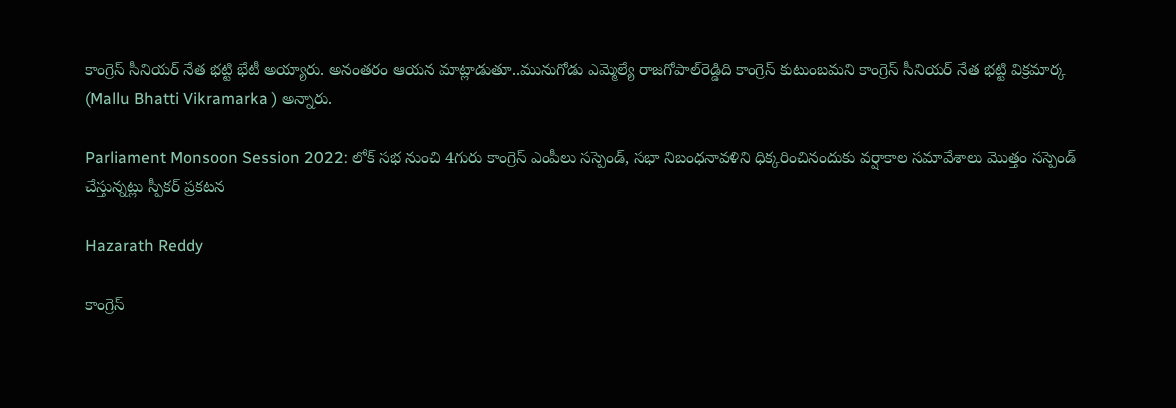కాంగ్రెస్ సీనియర్ నేత భట్టి భేటీ అయ్యారు. అనంతరం ఆయన మాట్లాడుతూ..మునుగోడు ఎమ్మెల్యే రాజగోపాల్‌రెడ్డిది కాంగ్రెస్ కుటుంబమని కాంగ్రెస్ సీనియర్ నేత భట్టి విక్రమార్క (Mallu Bhatti Vikramarka ) అన్నారు.

Parliament Monsoon Session 2022: లోక్ సభ నుంచి 4గురు కాంగ్రెస్ ఎంపీలు సస్పెండ్, స‌భా నిబంధ‌నావ‌ళిని ధిక్క‌రించినందుకు వ‌ర్షాకాల స‌మావేశాలు మొత్తం సస్పెండ్ చేస్తున్న‌ట్లు స్పీకర్ ప్రకటన

Hazarath Reddy

కాంగ్రెస్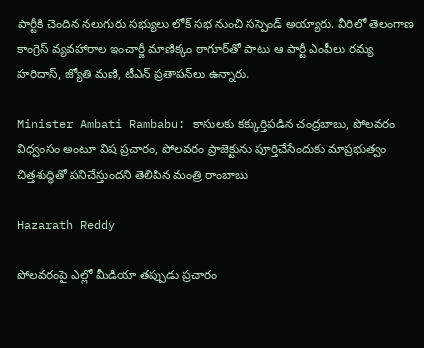పార్టీకి చెందిన న‌లుగురు సభ్యులు లోక్ సభ నుంచి సస్పెండ్ అయ్యారు. వీరిలో తెలంగాణ కాంగ్రెస్ వ్య‌వ‌హారాల ఇంచార్జీ మాణిక్కం ఠాగూర్‌తో పాటు ఆ పార్టీ ఎంపీలు ర‌మ్య హ‌రిదాస్‌, జ్యోతి మ‌ణి, టీఎన్ ప్ర‌తాప‌న్‌లు ఉన్నారు.

Minister Ambati Rambabu: కాసులకు కక్కుర్తిపడిన చంద్రబాబు, పోలవరం విధ్వంసం అంటూ విష ప్రచారం, పోలవరం ప్రాజెక్టును పూర్తిచేసేందుకు మాప్రభుత్వం చిత్తశుద్ధితో పనిచేస్తుందని తెలిపిన మంత్రి రాంబాబు

Hazarath Reddy

పోలవరంపై ఎల్లో మీడియా తప్పుడు ప్రచారం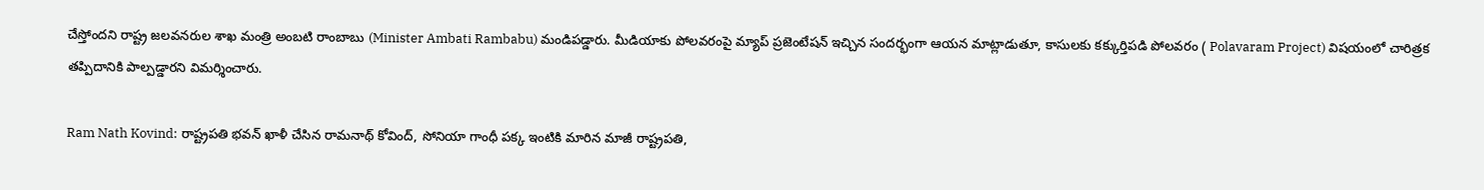చేస్తోందని రాష్ట్ర జలవనరుల శాఖ మంత్రి అంబటి రాంబాబు (Minister Ambati Rambabu) మండిపడ్డారు. మీడియాకు పోలవరంపై మ్యాప్ ప్రజెంటేషన్ ఇచ్చిన సందర్భంగా ఆయన మాట్లాడుతూ, కాసులకు కక్కుర్తిపడి పోలవరం ( Polavaram Project) విషయంలో చారిత్రక తప్పిదానికి పాల్పడ్డారని విమర్శించారు.

Ram Nath Kovind: రాష్ట్రపతి భవన్ ఖాళీ చేసిన రామనాథ్ కోవింద్, సోనియా గాంధీ పక్క ఇంటికి మారిన మాజీ రాష్ట్రపతి,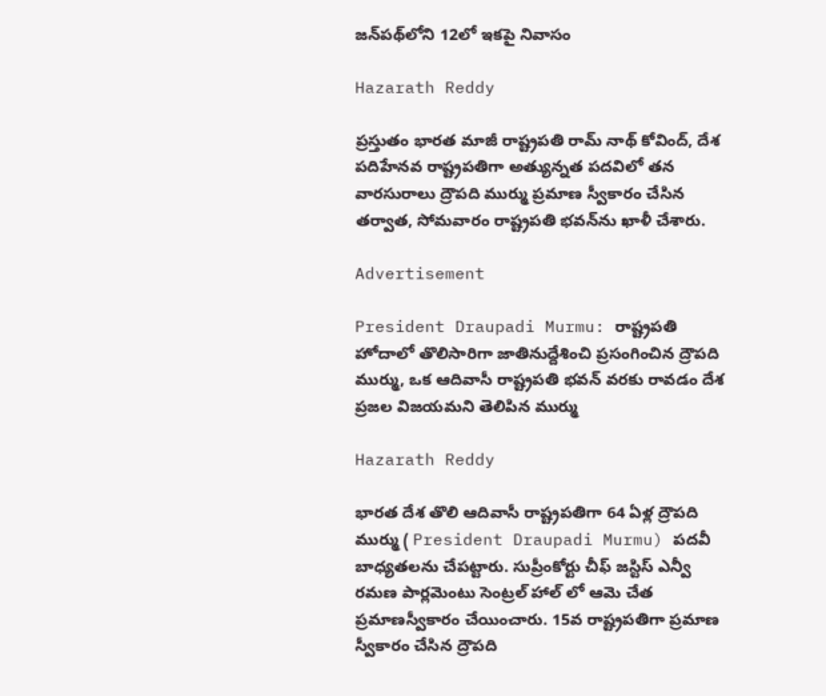జన్‌పథ్‌లోని 12లో ఇకపై నివాసం

Hazarath Reddy

ప్రస్తుతం భారత మాజీ రాష్ట్రపతి రామ్ నాథ్ కోవింద్, దేశ పదిహేనవ రాష్ట్రపతిగా అత్యున్నత పదవిలో తన వారసురాలు ద్రౌపది ముర్ము ప్రమాణ స్వీకారం చేసిన తర్వాత, సోమవారం రాష్ట్రపతి భవన్‌ను ఖాళీ చేశారు.

Advertisement

President Draupadi Murmu: రాష్ట్రపతి హోదాలో తొలిసారిగా జాతినుద్దేశించి ప్రసంగించిన ద్రౌపది ముర్ము, ఒక ఆదివాసీ రాష్ట్రపతి భవన్ వరకు రావడం దేశ ప్రజల విజయమని తెలిపిన ముర్ము

Hazarath Reddy

భారత దేశ తొలి ఆదివాసీ రాష్ట్రపతిగా 64 ఏళ్ల ద్రౌపది ముర్ము ( President Draupadi Murmu) పదవీ బాధ్యతలను చేపట్టారు. సుప్రీంకోర్టు చీఫ్ జస్టిస్ ఎన్వీ రమణ పార్లమెంటు సెంట్రల్ హాల్ లో ఆమె చేత ప్రమాణస్వీకారం చేయించారు. 15వ రాష్ట్ర‌ప‌తిగా ప్ర‌మాణ స్వీకారం చేసిన ద్రౌప‌ది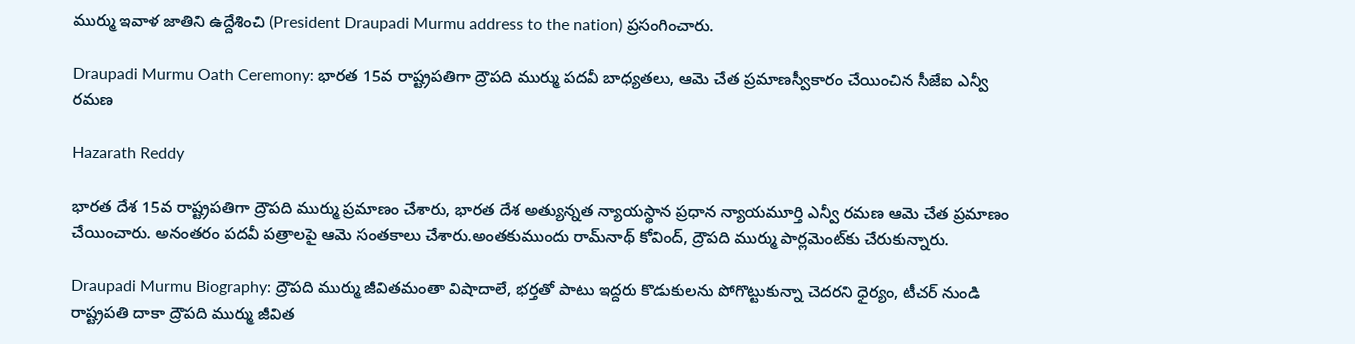ముర్ము ఇవాళ జాతిని ఉద్దేశించి (President Draupadi Murmu address to the nation) ప్ర‌సంగించారు.

Draupadi Murmu Oath Ceremony: భారత 15వ రాష్ట్రపతిగా ద్రౌపది ముర్ము పదవీ బాధ్యతలు, ఆమె చేత ప్రమాణస్వీకారం చేయించిన సీజేఐ ఎన్వీ రమణ

Hazarath Reddy

భారత దేశ 15వ రాష్ట్రపతిగా ద్రౌపది ముర్ము ప్రమాణం చేశారు, భారత దేశ అత్యున్నత న్యాయస్థాన ప్రధాన న్యాయమూర్తి ఎన్వీ రమణ ఆమె చేత ప్రమాణం చేయించారు. అనంతరం పదవీ పత్రాలపై ఆమె సంతకాలు చేశారు.అంతకుముందు రామ్‌నాథ్‌ కోవింద్‌, ద్రౌపది ముర్ము పార్లమెంట్‌కు చేరుకున్నారు.

Draupadi Murmu Biography: ద్రౌపది ముర్ము జీవితమంతా విషాదాలే, భర్తతో పాటు ఇద్దరు కొడుకులను పోగొట్టుకున్నా చెదరని ధైర్యం, టీచర్ నుండి రాష్ట్రపతి దాకా ద్రౌపది ముర్ము జీవిత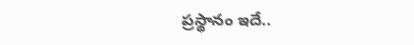ప్రస్థానం ఇదే..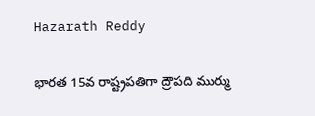Hazarath Reddy

భారత 15వ రాష్ట్రపతిగా ద్రౌపది ముర్ము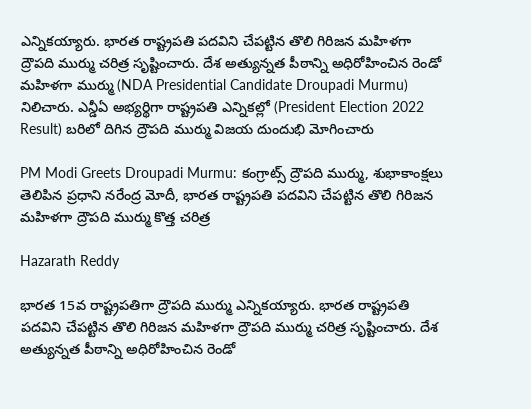ఎన్నికయ్యారు. భారత రాష్ట్రపతి పదవిని చేపట్టిన తొలి గిరిజన మహిళగా ద్రౌపది ముర్ము చరిత్ర సృష్టించారు. దేశ అత్యున్నత పీఠాన్ని అధిరోహించిన రెండో మహిళగా ముర్ము (NDA Presidential Candidate Droupadi Murmu) నిలిచారు. ఎన్డీఏ అభ్యర్థిగా రాష్ట్రపతి ఎన్నికల్లో (President Election 2022 Result) బరిలో దిగిన ద్రౌపది ముర్ము విజయ దుందుభి మోగించారు

PM Modi Greets Droupadi Murmu: కంగ్రాట్స్ ద్రౌపది ముర్ము, శుభాకాంక్షలు తెలిపిన ప్రధాని నరేంద్ర మోదీ, భారత రాష్ట్రపతి పదవిని చేపట్టిన తొలి గిరిజన మహిళగా ద్రౌపది ముర్ము కొత్త చరిత్ర

Hazarath Reddy

భారత 15వ రాష్ట్రపతిగా ద్రౌపది ముర్ము ఎన్నికయ్యారు. భారత రాష్ట్రపతి పదవిని చేపట్టిన తొలి గిరిజన మహిళగా ద్రౌపది ముర్ము చరిత్ర సృష్టించారు. దేశ అత్యున్నత పీఠాన్ని అధిరోహించిన రెండో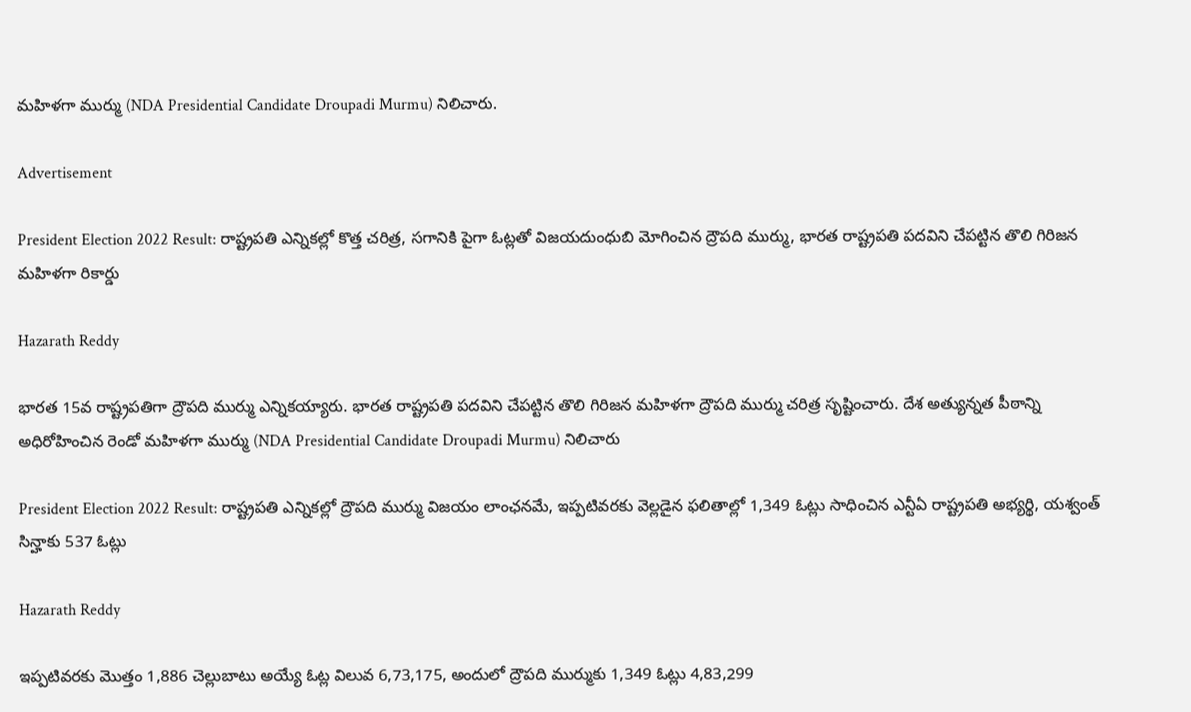మహిళగా ముర్ము (NDA Presidential Candidate Droupadi Murmu) నిలిచారు.

Advertisement

President Election 2022 Result: రాష్ట్రపతి ఎన్నికల్లో కొత్త చరిత్ర, సగానికి పైగా ఓట్లతో విజయదుంధుబి మోగించిన ద్రౌపది ముర్ము, భారత రాష్ట్రపతి పదవిని చేపట్టిన తొలి గిరిజన మహిళగా రికార్డు

Hazarath Reddy

భారత 15వ రాష్ట్రపతిగా ద్రౌపది ముర్ము ఎన్నికయ్యారు. భారత రాష్ట్రపతి పదవిని చేపట్టిన తొలి గిరిజన మహిళగా ద్రౌపది ముర్ము చరిత్ర సృష్టించారు. దేశ అత్యున్నత పీఠాన్ని అధిరోహించిన రెండో మహిళగా ముర్ము (NDA Presidential Candidate Droupadi Murmu) నిలిచారు

President Election 2022 Result: రాష్ట్రపతి ఎన్నికల్లో ద్రౌపది ముర్ము విజయం లాంఛనమే, ఇప్పటివరకు వెల్లడైన ఫలితాల్లో 1,349 ఓట్లు సాధించిన ఎన్టీఏ రాష్ట్రపతి అభ్యర్థి, యశ్వంత్ సిన్హాకు 537 ఓట్లు

Hazarath Reddy

ఇప్పటివరకు మొత్తం 1,886 చెల్లుబాటు అయ్యే ఓట్ల విలువ 6,73,175, అందులో ద్రౌపది ముర్ముకు 1,349 ఓట్లు 4,83,299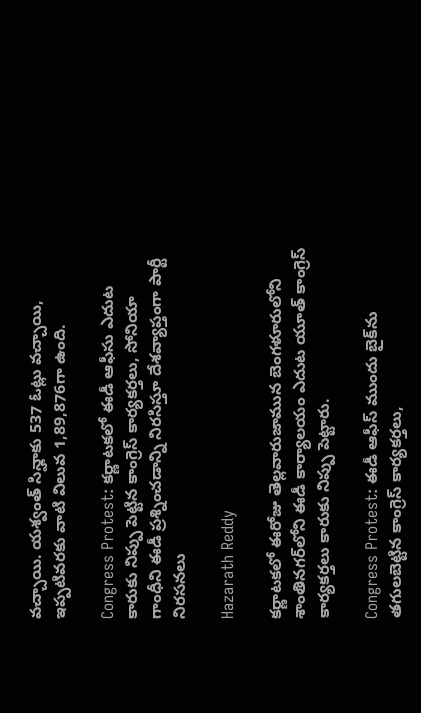వచ్చాయి. యశ్వంత్ సిన్హాకు 537 ఓట్లు వచ్చాయి, ఇప్పటివరకు వాటి విలువ 1,89,876గా ఉంది.

Congress Protest: కర్ణాటకలో ఈడీ ఆఫీసు ఎదుట కారుకు నిప్పు పెట్టిన కాంగ్రెస్ కార్యకర్తలు, సోనియా గాంధీని ఈడీ ప్రశ్నించడాన్ని నిరసిస్తూ దేశవ్యాప్తంగా పార్టీ నిరసనలు

Hazarath Reddy

కర్ణాటకలో ఈరోజు తెల్లవారుజామున బెంగళూరులోని శాంతినగర్‌లోని ఈడీ కార్యాలయం ఎదుట యూత్ కాంగ్రెస్ కార్యకర్తలు కారుకు నిప్పు పెట్టారు.

Congress Protest: ఈడీ ఆఫీస్ ముందు బైక్‌ను తగులబెట్టిన కాంగ్రెస్ కార్యకర్తలు,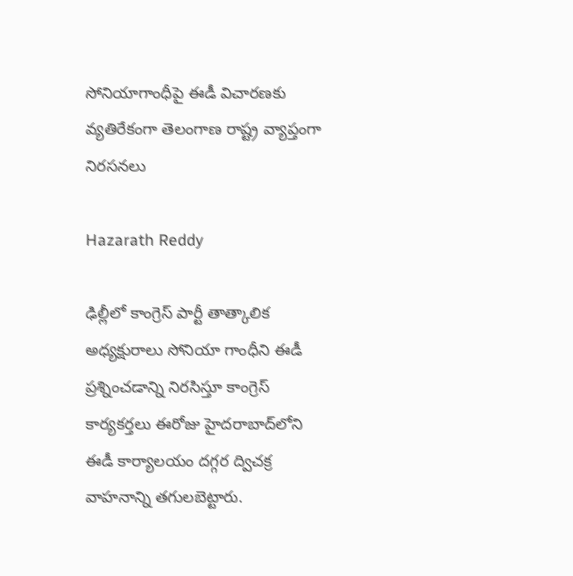సోనియాగాంధీపై ఈడీ విచారణకు వ్యతిరేకంగా తెలంగాణ రాష్ట్ర వ్యాప్తంగా నిరసనలు

Hazarath Reddy

ఢిల్లీలో కాంగ్రెస్ పార్టీ తాత్కాలిక అధ్యక్షురాలు సోనియా గాంధీని ఈడీ ప్రశ్నించడాన్ని నిరసిస్తూ కాంగ్రెస్ కార్యకర్తలు ఈరోజు హైదరాబాద్‌లోని ఈడీ కార్యాలయం దగ్గర ద్విచక్ర వాహనాన్ని తగులబెట్టారు.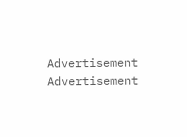Advertisement
Advertisement